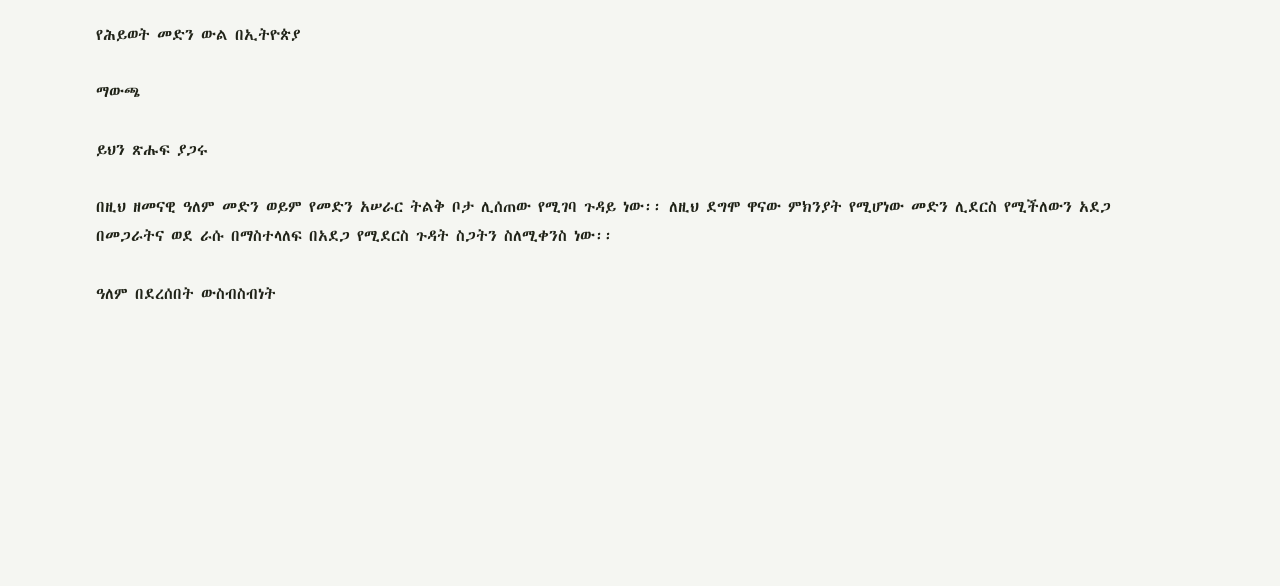የሕይወት መድን ውል በኢትዮጵያ

ማውጫ

ይህን ጽሑፍ ያጋሩ

በዚህ ዘመናዊ ዓለም መድን ወይም የመድን አሠራር ትልቅ ቦታ ሊሰጠው የሚገባ ጉዳይ ነው፡፡ ለዚህ ደግሞ ዋናው ምክንያት የሚሆነው መድን ሊደርስ የሚችለውን አደጋ በመጋራትና ወደ ራሱ በማስተላለፍ በአደጋ የሚደርስ ጉዳት ስጋትን ስለሚቀንስ ነው፡፡

ዓለም በደረሰበት ውስብስብነት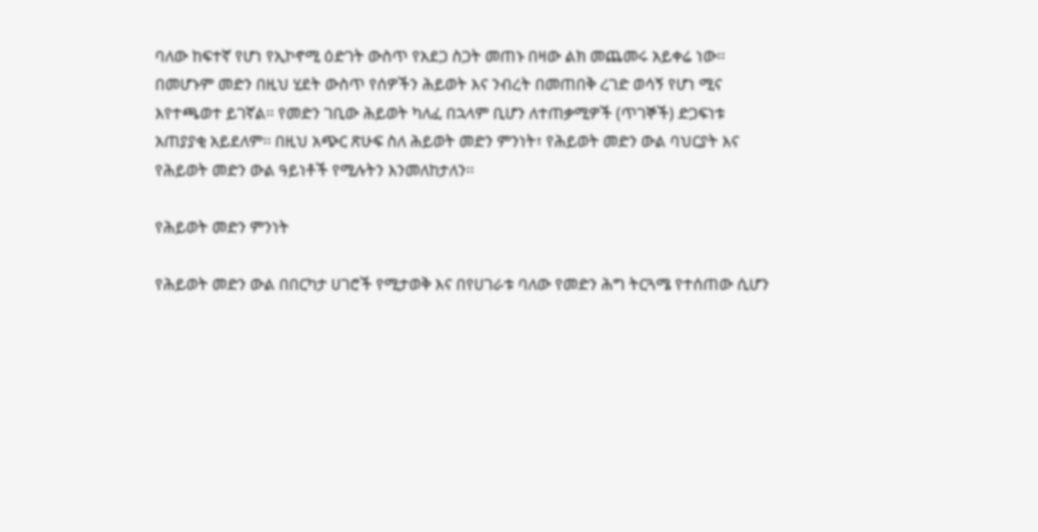ባለው ከፍተኛ የሆነ የኢኮኖሚ ዕድገት ውስጥ የአደጋ ስጋት መጠኑ በዛው ልክ መጨመሩ አይቀሬ ነው፡፡ በመሆኑም መድን በዚህ ሂደት ውስጥ የሰዎችን ሕይወት እና ንብረት በመጠበቅ ረገድ ወሳኝ የሆነ ሚና እየተጫወተ ይገኛል፡፡ የመድን ገቢው ሕይወት ካለፈ በኋላም ቢሆን ለተጠቃሚዎች (ጥገኞች) ድጋፍነቱ አጠያያቂ አይደለም፡፡ በዚህ አጭር ጽሁፍ ስለ ሕይወት መድን ምንነት፣ የሕይወት መድን ውል ባህርያት እና የሕይወት መድን ውል ዓይነቶች የሚሉትን እንመለከታለን፡፡

የሕይወት መድን ምንነት

የሕይወት መድን ውል በበርካታ ሀገሮች የሚታወቅ እና በየሀገራቱ ባለው የመድን ሕግ ትርጓሜ የተሰጠው ሲሆን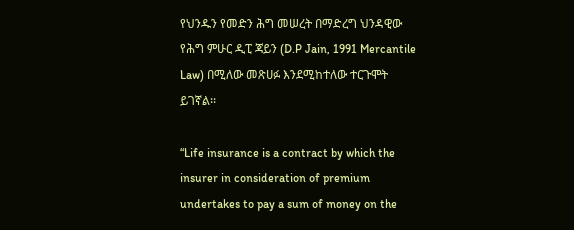የህንዱን የመድን ሕግ መሠረት በማድረግ ህንዳዊው የሕግ ምሁር ዲፒ ጃይን (D.P Jain, 1991 Mercantile Law) በሚለው መጽሀፉ እንደሚከተለው ተርጉሞት ይገኛል፡፡

“Life insurance is a contract by which the insurer in consideration of premium undertakes to pay a sum of money on the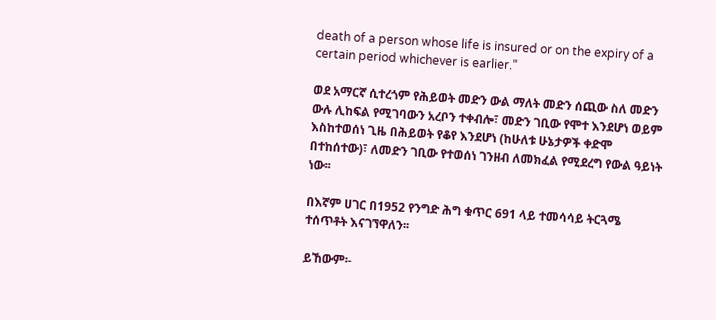death of a person whose life is insured or on the expiry of a certain period whichever is earlier.”

ወደ አማርኛ ሲተረጎም የሕይወት መድን ውል ማለት መድን ሰጪው ስለ መድን ውሉ ሊከፍል የሚገባውን አረቦን ተቀብሎ፣ መድን ገቢው የሞተ እንደሆነ ወይም እስከተወሰነ ጊዜ በሕይወት የቆየ እንደሆነ (ከሁለቱ ሁኔታዎች ቀድሞ በተከሰተው)፣ ለመድን ገቢው የተወሰነ ገንዘብ ለመክፈል የሚደረግ የውል ዓይነት ነው፡፡

በእኛም ሀገር በ1952 የንግድ ሕግ ቁጥር 691 ላይ ተመሳሳይ ትርጓሜ ተሰጥቶት እናገኘዋለን፡፡

ይኸውም፡-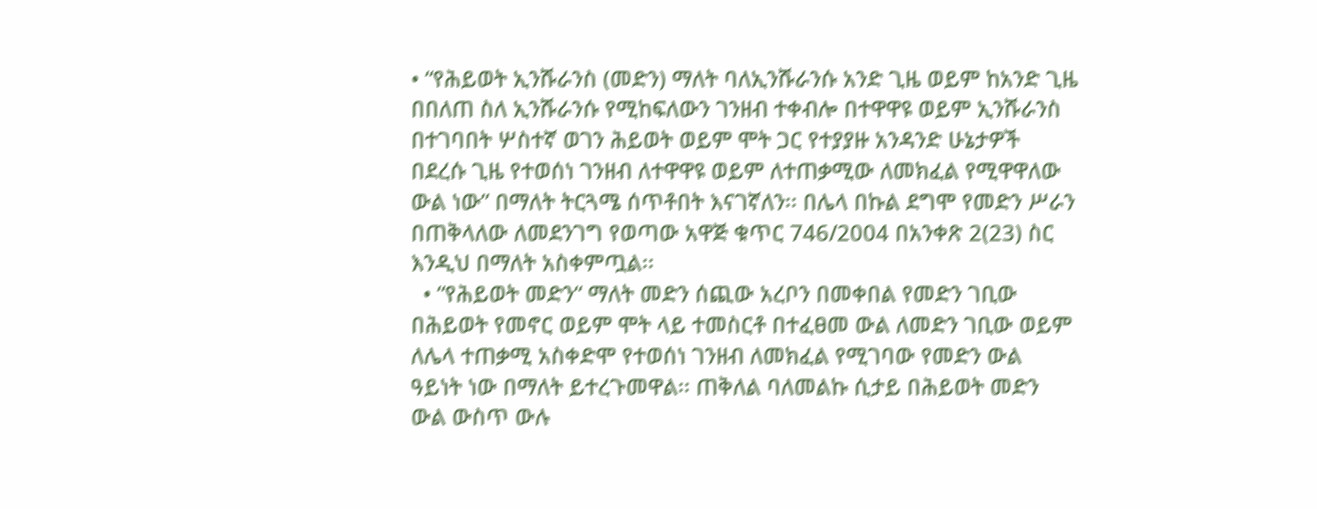• “የሕይወት ኢንሹራንስ (መድን) ማለት ባለኢንሹራንሱ አንድ ጊዜ ወይም ከአንድ ጊዜ በበለጠ ስለ ኢንሹራንሱ የሚከፍለውን ገንዘብ ተቀብሎ በተዋዋዩ ወይም ኢንሹራንስ በተገባበት ሦስተኛ ወገን ሕይወት ወይም ሞት ጋር የተያያዙ አንዳንድ ሁኔታዎች በደረሱ ጊዜ የተወሰነ ገንዘብ ለተዋዋዩ ወይም ለተጠቃሚው ለመክፈል የሚዋዋለው ውል ነው” በማለት ትርጓሜ ሰጥቶበት እናገኛለን፡፡ በሌላ በኩል ደግሞ የመድን ሥራን በጠቅላለው ለመደንገግ የወጣው አዋጅ ቁጥር 746/2004 በአንቀጽ 2(23) ስር እንዲህ በማለት አስቀምጧል፡፡
  • “የሕይወት መድን“ ማለት መድን ሰጪው አረቦን በመቀበል የመድን ገቢው በሕይወት የመኖር ወይም ሞት ላይ ተመስርቶ በተፈፀመ ውል ለመድን ገቢው ወይም ለሌላ ተጠቃሚ አስቀድሞ የተወሰነ ገንዘብ ለመክፈል የሚገባው የመድን ውል ዓይነት ነው በማለት ይተረጉመዋል፡፡ ጠቅለል ባለመልኩ ሲታይ በሕይወት መድን ውል ውስጥ ውሉ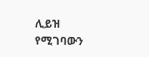ሊይዝ የሚገባውን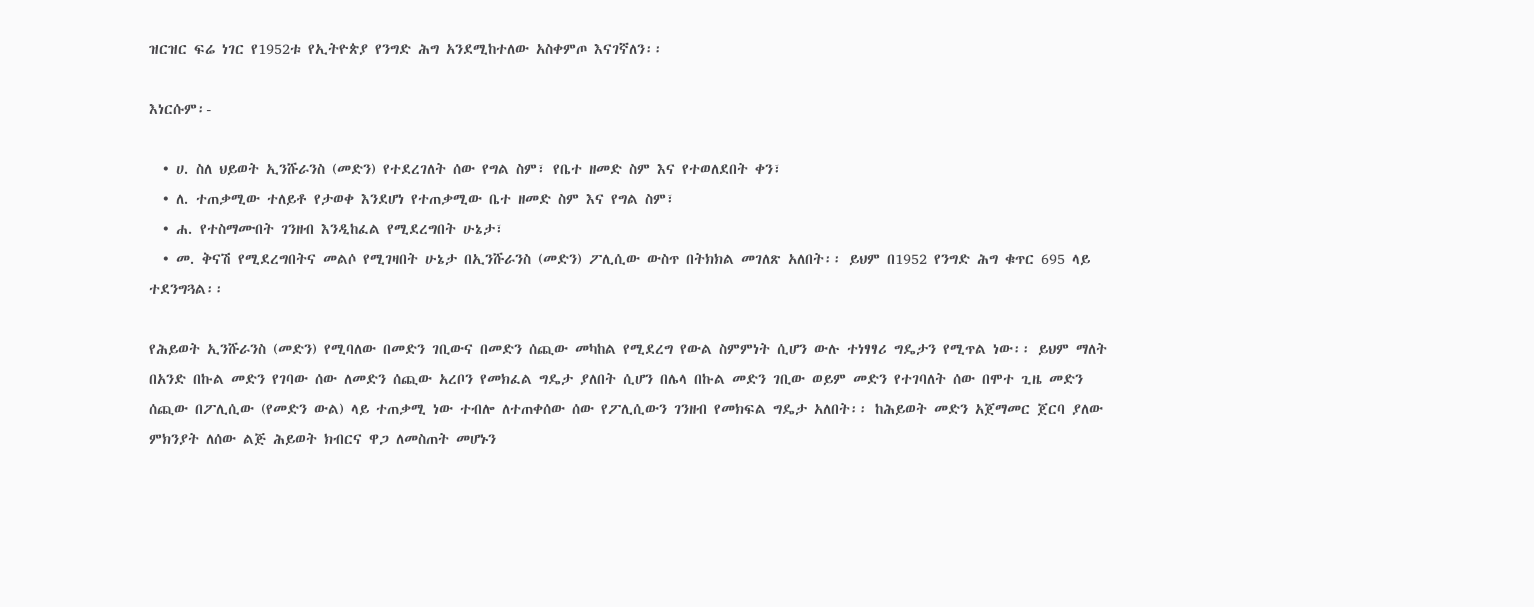ዝርዝር ፍሬ ነገር የ1952ቱ የኢትዮጵያ የንግድ ሕግ አንደሚከተለው አስቀምጦ እናገኛለን፡፡

እነርሱም፡-

  • ሀ. ስለ ህይወት ኢንሹራንስ (መድን) የተደረገለት ሰው የግል ስም፣ የቤተ ዘመድ ስም እና የተወለደበት ቀን፣
  • ለ. ተጠቃሚው ተለይቶ የታወቀ እንደሆነ የተጠቃሚው ቤተ ዘመድ ስም እና የግል ስም፣
  • ሐ. የተስማሙበት ገንዘብ እንዲከፈል የሚደረግበት ሁኔታ፣
  • መ. ቅናሽ የሚደረግበትና መልሶ የሚገዛበት ሁኔታ በኢንሹራንስ (መድን) ፖሊሲው ውስጥ በትክክል መገለጽ አለበት፡፡ ይህም በ1952 የንግድ ሕግ ቁጥር 695 ላይ ተደንግጓል፡፡

የሕይወት ኢንሹራንስ (መድን) የሚባለው በመድን ገቢውና በመድን ሰጪው መካከል የሚደረግ የውል ስምምነት ሲሆን ውሉ ተነፃፃሪ ግዴታን የሚጥል ነው፡፡ ይህም ማለት በአንድ በኩል መድን የገባው ሰው ለመድን ሰጪው አረቦን የመክፈል ግዴታ ያለበት ሲሆን በሌላ በኩል መድን ገቢው ወይም መድን የተገባለት ሰው በሞተ ጊዜ መድን ሰጪው በፖሊሲው (የመድን ውል) ላይ ተጠቃሚ ነው ተብሎ ለተጠቀሰው ሰው የፖሊሲውን ገንዘብ የመክፍል ግዴታ አለበት፡፡ ከሕይወት መድን አጀማመር ጀርባ ያለው ምክንያት ለሰው ልጅ ሕይወት ክብርና ዋጋ ለመስጠት መሆኑን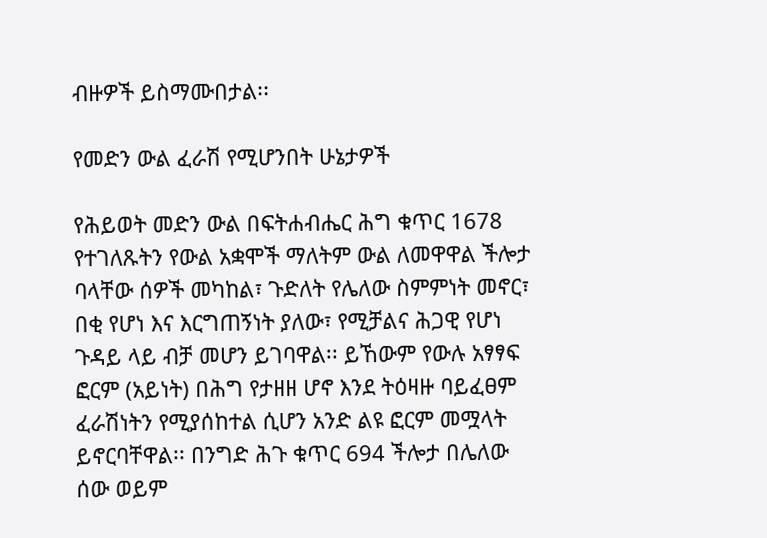ብዙዎች ይስማሙበታል፡፡

የመድን ውል ፈራሽ የሚሆንበት ሁኔታዎች

የሕይወት መድን ውል በፍትሐብሔር ሕግ ቁጥር 1678 የተገለጹትን የውል አቋሞች ማለትም ውል ለመዋዋል ችሎታ ባላቸው ሰዎች መካከል፣ ጉድለት የሌለው ስምምነት መኖር፣ በቂ የሆነ እና እርግጠኝነት ያለው፣ የሚቻልና ሕጋዊ የሆነ ጉዳይ ላይ ብቻ መሆን ይገባዋል፡፡ ይኸውም የውሉ አፃፃፍ ፎርም (አይነት) በሕግ የታዘዘ ሆኖ እንደ ትዕዛዙ ባይፈፀም ፈራሽነትን የሚያሰከተል ሲሆን አንድ ልዩ ፎርም መሟላት ይኖርባቸዋል፡፡ በንግድ ሕጉ ቁጥር 694 ችሎታ በሌለው ሰው ወይም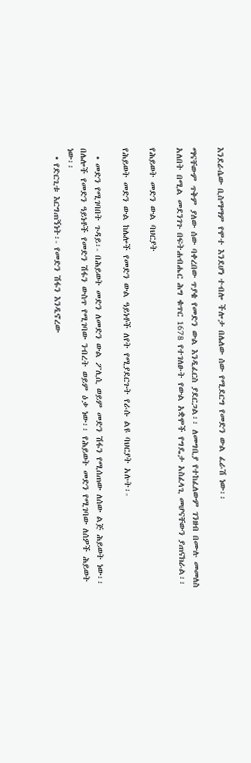እንደራሴው ቢስማማም የሞተ እንደሆነ ተብሎ ችሎታ በሌለው ሰው የሚደርግ የመድን ውል ፈራሽ ነው፡፡

ማናቸውም ጥቅም ያለው ሰው ባቀረበው ጥያቄ የመድን ውል እንዲፈርስ ያደርጋል፡፡ ለመግቢያ የተከፈለውም ገንዘብ በሙሉ መመለስ አለበት በሚል መደንገጉ በፍትሐብሔር ሕግ ቁጥር 1678 የተገለፁት የውል አቋሞች የግዴታ አስፈላጊ መሆናቸውን ያጠናክራል፡፡

የሕይወት መድን ውል ባህርያት

የሕይወት መድን ውል ከሌሎች የመድን ውል ዓይነቶች ለየት የሚያደርጉት የራሱ ልዩ ባህርያት አሉት፡-

  • መድን የሚገባበት ጉዳይ፡- በሕይወት መድን ለመድን ውል ፖሊሲ ወይም መድን ሽፋን የሚሰጠው ለሰው ልጅ ሕይወት ነው፡፡ በሌሎች የመድን ዓይነቶች የመድን ሽፋን ውስጥ የሚገባው ንብረት ወይም ዕቃ ነው፡፡ የሕይወት መድን የሚገባው ለሰዎች ሕይወት ነው፡፡
  • የድርጊቱ እርግጠኝነት፡- የመድን ሽፋን እንዲኖረው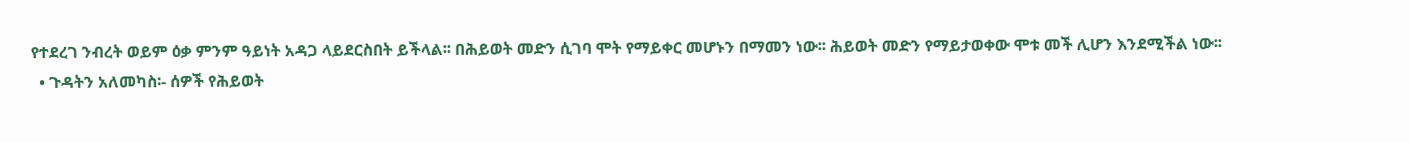የተደረገ ንብረት ወይም ዕቃ ምንም ዓይነት አዳጋ ላይደርስበት ይችላል፡፡ በሕይወት መድን ሲገባ ሞት የማይቀር መሆኑን በማመን ነው፡፡ ሕይወት መድን የማይታወቀው ሞቱ መች ሊሆን እንደሚችል ነው፡፡
  • ጉዳትን አለመካስ፡- ሰዎች የሕይወት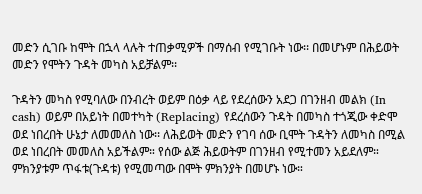መድን ሲገቡ ከሞት በኋላ ላሉት ተጠቃሚዎች በማሰብ የሚገቡት ነው፡፡ በመሆኑም በሕይወት መድን የሞትን ጉዳት መካስ አይቻልም፡፡

ጉዳትን መካስ የሚባለው በንብረት ወይም በዕቃ ላይ የደረሰውን አደጋ በገንዘብ መልክ (In cash) ወይም በአይነት በመተካት (Replacing) የደረሰውን ጉዳት በመካስ ተጎጂው ቀድሞ ወደ ነበረበት ሁኔታ ለመመለስ ነው፡፡ ለሕይወት መድን የገባ ሰው ቢሞት ጉዳትን ለመካስ በሚል ወደ ነበረበት መመለስ አይችልም። የሰው ልጅ ሕይወትም በገንዘብ የሚተመን አይደለም። ምክንያቱም ጥፋቱ(ጉዳቱ) የሚመጣው በሞት ምክንያት በመሆኑ ነው።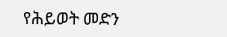የሕይወት መድን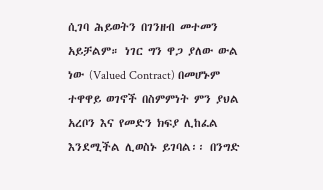ሲገባ ሕይወትን በገንዘብ መተመን አይቻልም። ነገር ግን ዋጋ ያለው ውል ነው (Valued Contract) በመሆኑም ተዋዋይ ወገኖች በስምምነት ምን ያህል አረቦን እና የመድን ክፍያ ሊከፈል እንደሚችል ሊወስኑ ይገባል፡፡ በንግድ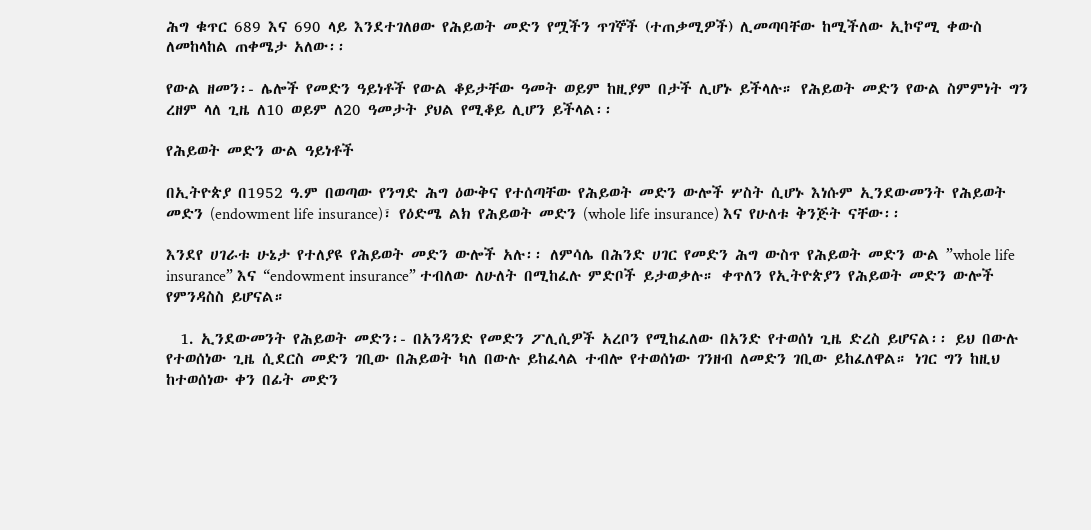ሕግ ቁጥር 689 እና 690 ላይ እንደተገለፀው የሕይወት መድን የሟችን ጥገኞች (ተጠቃሚዎች) ሊመጣባቸው ከሚችለው ኢኮኖሚ ቀውስ ለመከላከል ጠቀሜታ አለው፡፡

የውል ዘመን፡- ሌሎች የመድን ዓይነቶች የውል ቆይታቸው ዓመት ወይም ከዚያም በታች ሊሆኑ ይችላሉ። የሕይወት መድን የውል ስምምነት ግን ረዘም ላለ ጊዜ ለ10 ወይም ለ20 ዓመታት ያህል የሚቆይ ሊሆን ይችላል፡፡

የሕይወት መድን ውል ዓይነቶች

በኢትዮጵያ በ1952 ዓ.ም በወጣው የንግድ ሕግ ዕውቅና የተሰጣቸው የሕይወት መድን ውሎች ሦስት ሲሆኑ እነሱም ኢንደውመንት የሕይወት መድን (endowment life insurance)፣ የዕድሜ ልክ የሕይወት መድን (whole life insurance) እና የሁለቱ ቅንጅት ናቸው፡፡

እንደየ ሀገራቱ ሁኔታ የተለያዩ የሕይወት መድን ውሎች አሉ፡፡ ለምሳሌ በሕንድ ሀገር የመድን ሕግ ውስጥ የሕይወት መድን ውል ”whole life insurance” እና “endowment insurance” ተብለው ለሁለት በሚከፈሉ ምድቦች ይታወቃሉ። ቀጥለን የኢትዮጵያን የሕይወት መድን ውሎች የምንዳስስ ይሆናል።

  1. ኢንደውመንት የሕይወት መድን፡- በአንዳንድ የመድን ፖሊሲዎች አረቦን የሚከፈለው በአንድ የተወሰነ ጊዜ ድረስ ይሆናል፡፡ ይህ በውሉ የተወሰነው ጊዜ ሲደርስ መድን ገቢው በሕይወት ካለ በውሉ ይከፈላል ተብሎ የተወሰነው ገንዘብ ለመድን ገቢው ይከፈለዋል። ነገር ግን ከዚህ ከተወሰነው ቀን በፊት መድን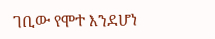ገቢው የሞተ እንደሆነ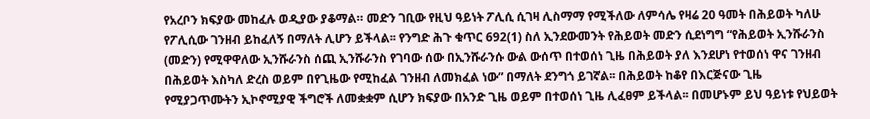የአረቦን ክፍያው መከፈሉ ወዲያው ያቆማል። መድን ገቢው የዚህ ዓይነት ፖሊሲ ሲገዛ ሊስማማ የሚችለው ለምሳሌ የዛሬ 20 ዓመት በሕይወት ካለሁ የፖሊሲው ገንዘብ ይከፈለኝ በማለት ሊሆን ይችላል፡፡ የንግድ ሕጉ ቁጥር 692(1) ስለ ኢንደውመንት የሕይወት መድን ሲደነግግ “የሕይወት ኢንሹራንስ (መድን) የሚዋዋለው ኢንሹራንስ ሰጪ ኢንሹራንስ የገባው ሰው በኢንሹራንሱ ውል ውሰጥ በተወሰነ ጊዜ በሕይወት ያለ እንደሆነ የተወሰነ ዋና ገንዘብ በሕይወት እስካለ ድረስ ወይም በየጊዜው የሚከፈል ገንዘብ ለመክፈል ነው” በማለት ደንግጎ ይገኛል፡፡ በሕይወት ከቆየ በእርጅናው ጊዜ የሚያጋጥሙትን ኢኮኖሚያዊ ችግሮች ለመቋቋም ሲሆን ክፍያው በአንድ ጊዜ ወይም በተወሰነ ጊዜ ሊፈፀም ይችላል፡፡ በመሆኑም ይህ ዓይነቱ የህይወት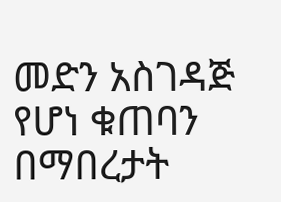መድን አስገዳጅ የሆነ ቁጠባን በማበረታት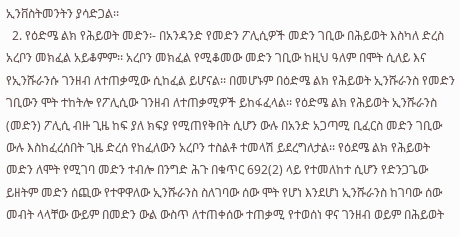ኢንቨስትመንትን ያሳድጋል፡፡
  2. የዕድሜ ልክ የሕይወት መድን፡- በአንዳንድ የመድን ፖሊሲዎች መድን ገቢው በሕይወት እስካለ ድረስ አረቦን መክፈል አይቆምም፡፡ አረቦን መክፈል የሚቆመው መድን ገቢው ከዚህ ዓለም በሞት ሲለይ እና የኢንሹራንሱ ገንዘብ ለተጠቃሚው ሲከፈል ይሆናል፡፡ በመሆኑም በዕድሜ ልክ የሕይወት ኢንሹራንስ የመድን ገቢውን ሞት ተከትሎ የፖሊሲው ገንዘብ ለተጠቃሚዎች ይከፋፈላል፡፡ የዕድሜ ልክ የሕይወት ኢንሹራንስ (መድን) ፖሊሲ ብዙ ጊዜ ከፍ ያለ ክፍያ የሚጠየቅበት ሲሆን ውሉ በአንድ አጋጣሚ ቢፈርስ መድን ገቢው ውሉ እስከፈረሰበት ጊዜ ድረሰ የከፈለውን አረቦን ተስልቶ ተመላሽ ይደረግለታል፡፡ የዕደሜ ልክ የሕይወት መድን ለሞት የሚገባ መድን ተብሎ በንግድ ሕጉ በቁጥር 692(2) ላይ የተመለከተ ሲሆን የድንጋጌው ይዘትም መድን ሰጪው የተዋዋለው ኢንሹራንስ ስለገባው ሰው ሞት የሆነ እንደሆነ ኢንሹራንስ ከገባው ሰው መብት ላላቸው ውይም በመድን ውል ውስጥ ለተጠቀሰው ተጠቃሚ የተወሰነ ዋና ገንዘብ ወይም በሕይወት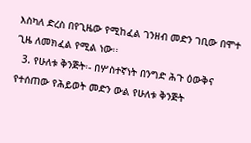እስካለ ድረስ በየጊዜው የሚከፈል ገንዘብ መድን ገቢው በሞተ ጊዜ ለመክፈል የሚል ነው፡፡
  3. የሁለቱ ቅንጅት፡- በሦስተኛነት በንግድ ሕጉ ዕውቅና የተሰጠው የሕይወት መድን ውል የሁለቱ ቅንጅት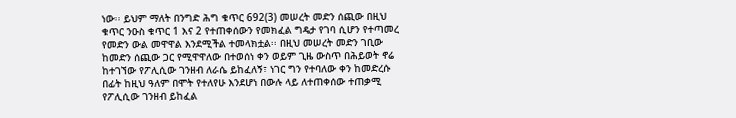ነው፡፡ ይህም ማለት በንግድ ሕግ ቁጥር 692(3) መሠረት መድን ሰጪው በዚህ ቁጥር ንዑስ ቁጥር 1 እና 2 የተጠቀሰውን የመክፈል ግዴታ የገባ ሲሆን የተጣመረ የመድን ውል መዋዋል እንደሚችል ተመላክቷል፡፡ በዚህ መሠረት መድን ገቢው ከመድን ሰጪው ጋር የሚዋዋለው በተወሰነ ቀን ወይም ጊዜ ውስጥ በሕይወት ኖሬ ከተገኘው የፖሊሲው ገንዘብ ለራሴ ይከፈለኝ፣ ነገር ግን የተባለው ቀን ከመድረሱ በፊት ከዚህ ዓለም በሞት የተለየሁ እንደሆነ በውሉ ላይ ለተጠቀሰው ተጠቃሚ የፖሊሲው ገንዘብ ይከፈል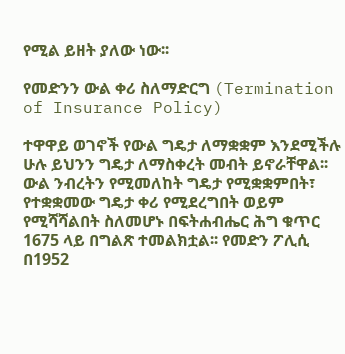የሚል ይዘት ያለው ነው፡፡

የመድንን ውል ቀሪ ስለማድርግ (Termination of Insurance Policy)

ተዋዋይ ወገኖች የውል ግዴታ ለማቋቋም እንደሚችሉ ሁሉ ይህንን ግዴታ ለማስቀረት መብት ይኖራቸዋል፡፡ ውል ንብረትን የሚመለከት ግዴታ የሚቋቋምበት፣ የተቋቋመው ግዴታ ቀሪ የሚደረግበት ወይም የሚሻሻልበት ስለመሆኑ በፍትሐብሔር ሕግ ቁጥር 1675 ላይ በግልጽ ተመልክቷል፡፡ የመድን ፖሊሲ በ1952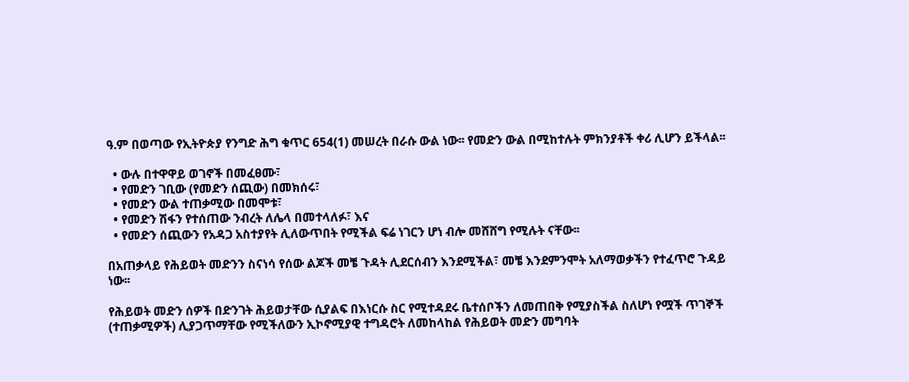ዓ.ም በወጣው የኢትዮጵያ የንግድ ሕግ ቁጥር 654(1) መሠረት በራሱ ውል ነው፡፡ የመድን ውል በሚከተሉት ምክንያቶች ቀሪ ሊሆን ይችላል፡፡

  • ውሉ በተዋዋይ ወገኖች በመፈፀሙ፣
  • የመድን ገቢው (የመድን ሰጪው) በመክሰሩ፣
  • የመድን ውል ተጠቃሚው በመሞቱ፣
  • የመድን ሽፋን የተሰጠው ንብረት ለሌላ በመተላለፉ፣ እና
  • የመድን ሰጪውን የአዳጋ አስተያየት ሊለውጥበት የሚችል ፍሬ ነገርን ሆነ ብሎ መሸሸግ የሚሉት ናቸው፡፡

በአጠቃላይ የሕይወት መድንን ስናነሳ የሰው ልጆች መቼ ጉዳት ሊደርሰብን እንደሚችል፣ መቼ እንደምንሞት አለማወቃችን የተፈጥሮ ጉዳይ ነው፡፡

የሕይወት መድን ሰዎች በድንገት ሕይወታቸው ሲያልፍ በእነርሱ ስር የሚተዳደሩ ቤተሰቦችን ለመጠበቅ የሚያስችል ስለሆነ የሟች ጥገኞች (ተጠቃሚዎች) ሊያጋጥማቸው የሚችለውን ኢኮኖሚያዊ ተግዳሮት ለመከላከል የሕይወት መድን መግባት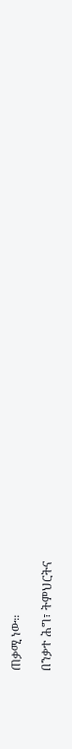ጠቃሚ ነው።

በንቃተ ሕግ፣ ትምህርትና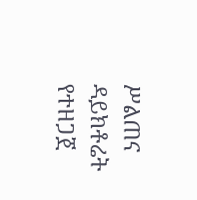ሥልጠና ዳይክቶሬት የተዘጋጀ